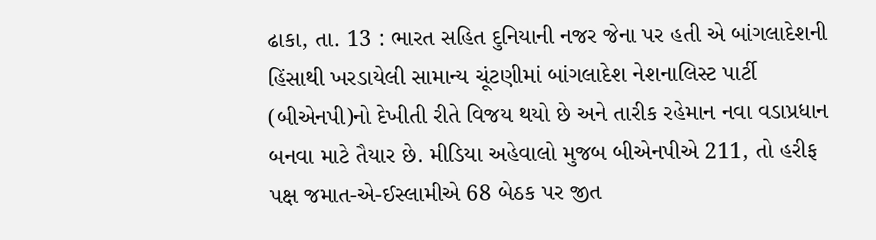ઢાકા, તા. 13 : ભારત સહિત દુનિયાની નજર જેના પર હતી એ બાંગલાદેશની હિંસાથી ખરડાયેલી સામાન્ય ચૂંટણીમાં બાંગલાદેશ નેશનાલિસ્ટ પાર્ટી (બીએનપી)નો દેખીતી રીતે વિજય થયો છે અને તારીક રહેમાન નવા વડાપ્રધાન બનવા માટે તૈયાર છે. મીડિયા અહેવાલો મુજબ બીએનપીએ 211, તો હરીફ પક્ષ જમાત-એ-ઈસ્લામીએ 68 બેઠક પર જીત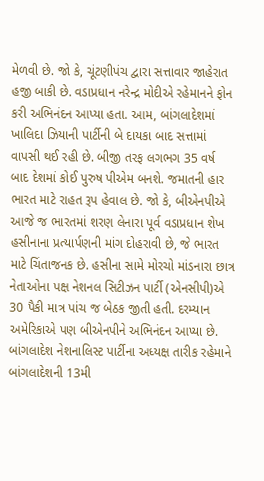મેળવી છે. જો કે, ચૂંટણીપંચ દ્વારા સત્તાવાર જાહેરાત હજી બાકી છે. વડાપ્રધાન નરેન્દ્ર મોદીએ રહેમાનને ફોન કરી અભિનંદન આપ્યા હતા. આમ, બાંગલાદેશમાં ખાલિદા ઝિયાની પાર્ટીની બે દાયકા બાદ સત્તામાં વાપસી થઈ રહી છે. બીજી તરફ લગભગ 35 વર્ષ બાદ દેશમાં કોઈ પુરુષ પીએમ બનશે. જમાતની હાર ભારત માટે રાહત રૂપ હેવાલ છે. જો કે, બીએનપીએ આજે જ ભારતમાં શરણ લેનારા પૂર્વ વડાપ્રધાન શેખ હસીનાના પ્રત્યાર્પણની માંગ દોહરાવી છે, જે ભારત માટે ચિંતાજનક છે. હસીના સામે મોરચો માંડનારા છાત્ર નેતાઓના પક્ષ નેશનલ સિટીઝન પાર્ટી (એનસીપી)એ 30 પૈકી માત્ર પાંચ જ બેઠક જીતી હતી. દરમ્યાન અમેરિકાએ પણ બીએનપીને અભિનંદન આપ્યા છે. બાંગલાદેશ નેશનાલિસ્ટ પાર્ટીના અધ્યક્ષ તારીક રહેમાને બાંગલાદેશની 13મી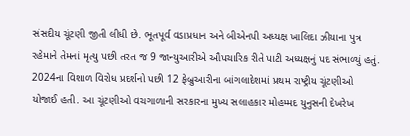સંસદીય ચૂંટણી જીતી લીધી છે. ભૂતપૂર્વ વડાપ્રધાન અને બીએનપી અધ્યક્ષ ખાલિદા ઝીયાના પુત્ર રહેમાને તેમનાં મૃત્યુ પછી તરત જ 9 જાન્યુઆરીએ ઔપચારિક રીતે પાટી અધ્યક્ષનું પદ સંભાળ્યું હતું. 2024ના વિશાળ વિરોધ પ્રદર્શનો પછી 12 ફેબ્રુઆરીના બાંગલાદેશમાં પ્રથમ રાષ્ટ્રીય ચૂંટણીઓ યોજાઈ હતી. આ ચૂંટણીઓ વચગાળાની સરકારના મુખ્ય સલાહકાર મોહમ્મદ યુનુસની દેખરેખ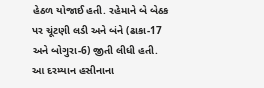હેઠળ યોજાઈ હતી. રહેમાને બે બેઠક પર ચૂંટણી લડી અને બંને (ઢાકા-17 અને બોગુરા-6) જીતી લીધી હતી. આ દરમ્યાન હસીનાના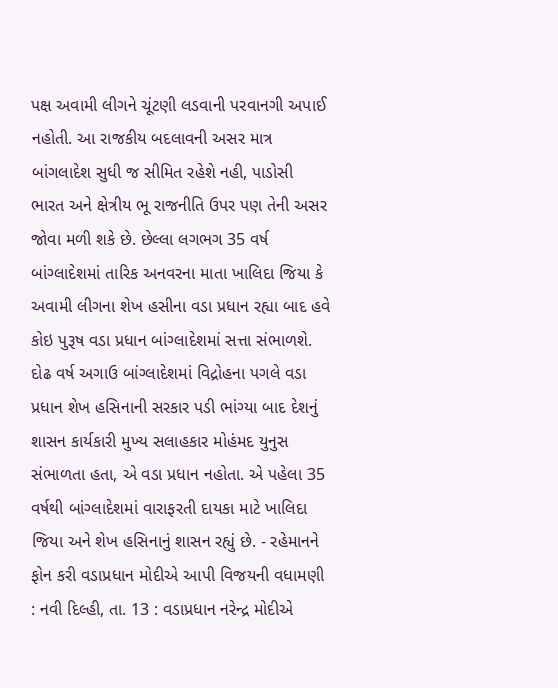પક્ષ અવામી લીગને ચૂંટણી લડવાની પરવાનગી અપાઈ નહોતી. આ રાજકીય બદલાવની અસર માત્ર બાંગલાદેશ સુધી જ સીમિત રહેશે નહી, પાડોસી ભારત અને ક્ષેત્રીય ભૂ રાજનીતિ ઉપર પણ તેની અસર જોવા મળી શકે છે. છેલ્લા લગભગ 35 વર્ષ બાંગ્લાદેશમાં તારિક અનવરના માતા ખાલિદા જિયા કે અવામી લીગના શેખ હસીના વડા પ્રધાન રહ્યા બાદ હવે કોઇ પુરૂષ વડા પ્રધાન બાંગ્લાદેશમાં સત્તા સંભાળશે. દોઢ વર્ષ અગાઉ બાંગ્લાદેશમાં વિદ્રોહના પગલે વડા પ્રધાન શેખ હસિનાની સરકાર પડી ભાંગ્યા બાદ દેશનું શાસન કાર્યકારી મુખ્ય સલાહકાર મોહંમદ યુનુસ સંભાળતા હતા, એ વડા પ્રધાન નહોતા. એ પહેલા 35 વર્ષથી બાંગ્લાદેશમાં વારાફરતી દાયકા માટે ખાલિદા જિયા અને શેખ હસિનાનું શાસન રહ્યું છે. - રહેમાનને ફોન કરી વડાપ્રધાન મોદીએ આપી વિજયની વધામણી : નવી દિલ્હી, તા. 13 : વડાપ્રધાન નરેન્દ્ર મોદીએ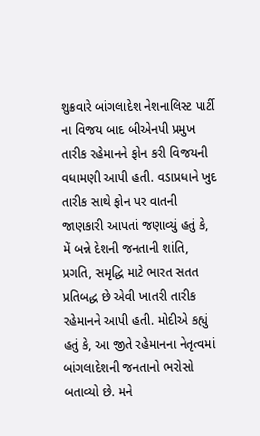શુક્રવારે બાંગલાદેશ નેશનાલિસ્ટ પાર્ટી ના વિજય બાદ બીએનપી પ્રમુખ તારીક રહેમાનને ફોન કરી વિજયની વધામણી આપી હતી. વડાપ્રધાને ખુદ તારીક સાથે ફોન પર વાતની જાણકારી આપતાં જણાવ્યું હતું કે, મેં બન્ને દેશની જનતાની શાંતિ, પ્રગતિ, સમૃદ્ધિ માટે ભારત સતત પ્રતિબદ્ધ છે એવી ખાતરી તારીક રહેમાનને આપી હતી. મોદીએ કહ્યું હતું કે, આ જીતે રહેમાનના નેતૃત્વમાં બાંગલાદેશની જનતાનો ભરોસો બતાવ્યો છે. મને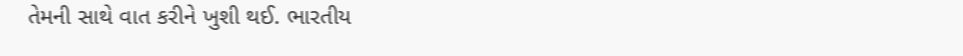તેમની સાથે વાત કરીને ખુશી થઈ. ભારતીય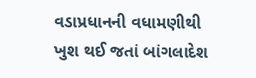વડાપ્રધાનની વધામણીથી ખુશ થઈ જતાં બાંગલાદેશ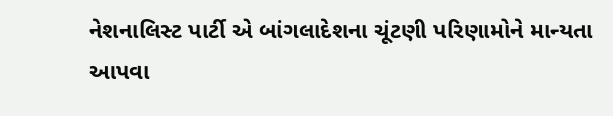નેશનાલિસ્ટ પાર્ટી એ બાંગલાદેશના ચૂંટણી પરિણામોને માન્યતા આપવા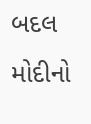બદલ મોદીનો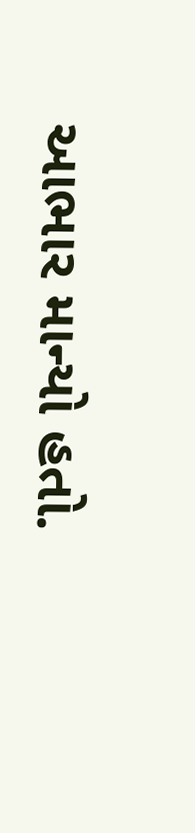આભાર માન્યો હતો.